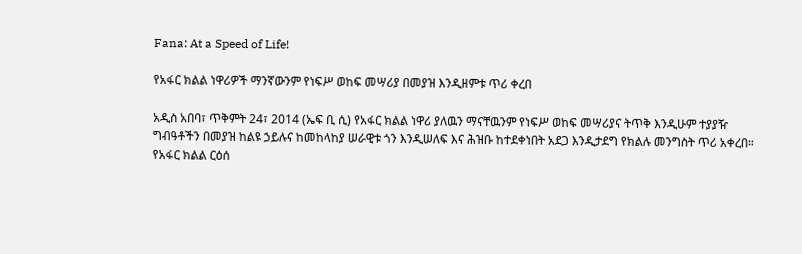Fana: At a Speed of Life!

የአፋር ክልል ነዋሪዎች ማንኛውንም የነፍሥ ወከፍ መሣሪያ በመያዝ እንዲዘምቱ ጥሪ ቀረበ

አዲስ አበባ፣ ጥቅምት 24፣ 2014 (ኤፍ ቢ ሲ) የአፋር ክልል ነዋሪ ያለዉን ማናቸዉንም የነፍሥ ወከፍ መሣሪያና ትጥቅ እንዲሁም ተያያዥ ግብዓቶችን በመያዝ ከልዩ ኃይሉና ከመከላከያ ሠራዊቱ ጎን እንዲሠለፍ እና ሕዝቡ ከተደቀነበት አደጋ እንዲታደግ የክልሉ መንግስት ጥሪ አቀረበ።
የአፋር ክልል ርዕሰ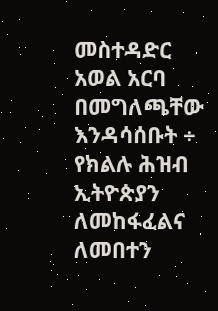መስተዳድር አወል አርባ በመግለጫቸው እንዳሳሰቡት ÷ የክልሉ ሕዝብ ኢትዮጵያን ለመከፋፈልና ለመበተን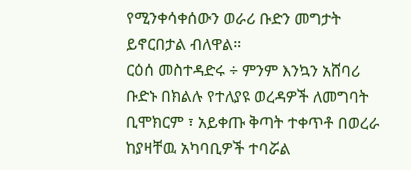የሚንቀሳቀሰውን ወራሪ ቡድን መግታት ይኖርበታል ብለዋል።
ርዕሰ መስተዳድሩ ÷ ምንም እንኳን አሸባሪ ቡድኑ በክልሉ የተለያዩ ወረዳዎች ለመግባት ቢሞክርም ፣ አይቀጡ ቅጣት ተቀጥቶ በወረራ ከያዛቸዉ አካባቢዎች ተባሯል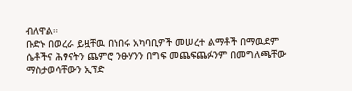ብለዋል።
ቡድኑ በወረራ ይዟቸዉ በነበሩ አካባቢዎች መሠረተ ልማቶች በማዉደም ሴቶችና ሕፃናትን ጨምሮ ንፁሃንን በግፍ መጨፍጨፉንም በመግለጫቸው ማስታወሳቸውን ኢፕድ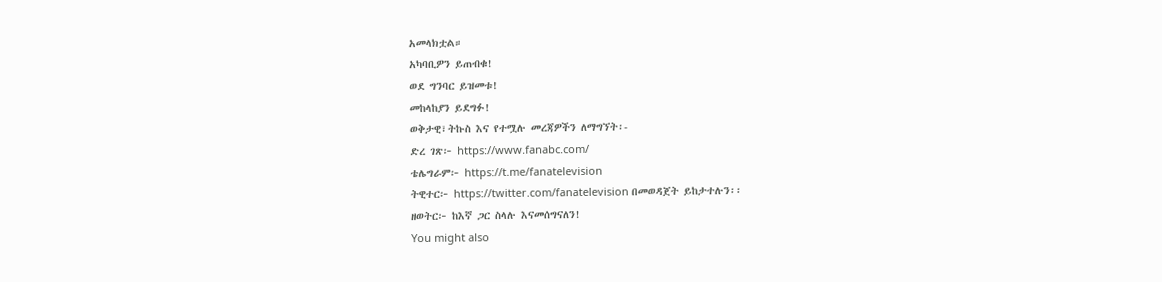አመላክቷል።
አካባቢዎን ይጠብቁ!
ወደ ግንባር ይዝመቱ!
መከላከያን ይደግፉ!
ወቅታዊ፣ትኩስ እና የተሟሉ መረጃዎችን ለማግኘት፡-
ድረ ገጽ፦ https://www.fanabc.com/
ቴሌግራም፦ https://t.me/fanatelevision
ትዊተር፦ https://twitter.com/fanatelevision በመወዳጀት ይከታተሉን፡፡
ዘወትር፦ ከእኛ ጋር ስላሉ እናመሰግናለን!
You might also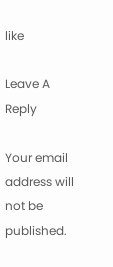like

Leave A Reply

Your email address will not be published.